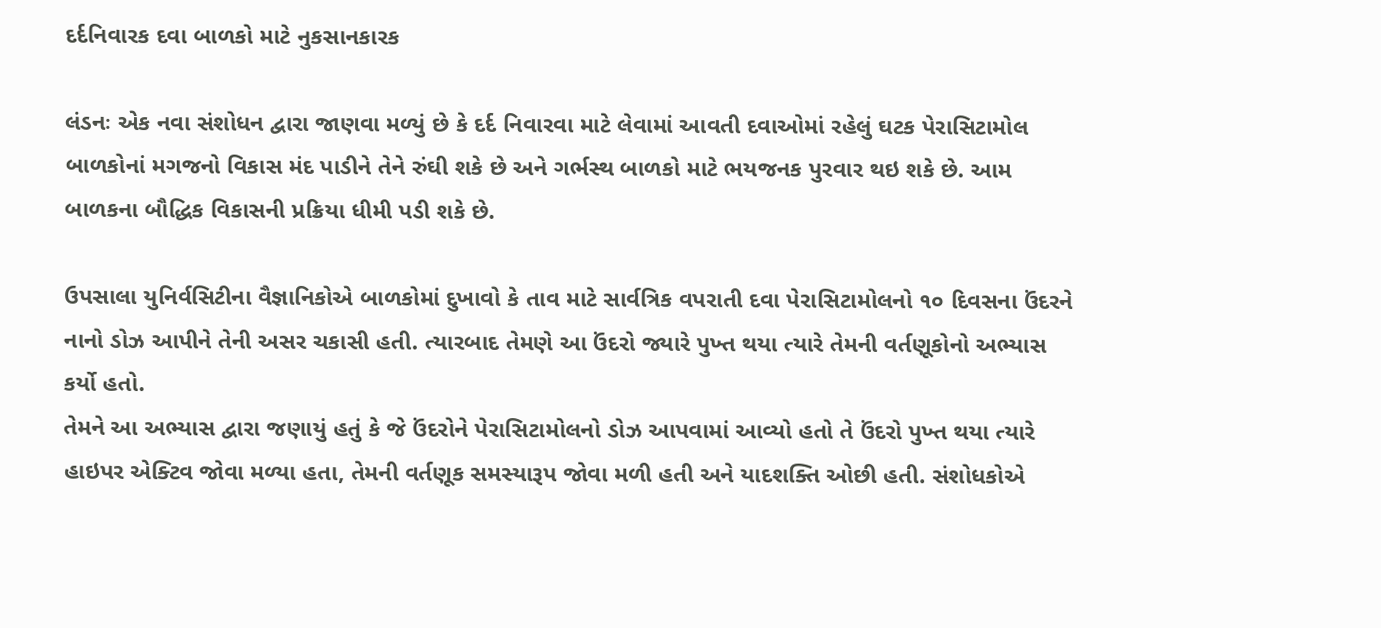દર્દનિવારક દવા બાળકો માટે નુકસાનકારક

લંડનઃ એક નવા સંશોધન દ્વારા જાણવા મળ્યું છે કે દર્દ નિવારવા માટે લેવામાં આવતી દવાઓમાં રહેલું ઘટક પેરાસિટામોલ બાળકોનાં મગજનો વિકાસ મંદ પાડીને તેને રુંઘી શકે છે અને ગર્ભસ્થ બાળકો માટે ભયજનક પુરવાર થઇ શકે છે. આમ બાળકના બૌદ્ધિક વિકાસની પ્રક્રિયા ધીમી પડી શકે છે.

ઉપસાલા યુનિર્વસિટીના વૈજ્ઞાનિકોએ બાળકોમાં દુખાવો કે તાવ માટે સાર્વત્રિક વપરાતી દવા પેરાસિટામોલનો ૧૦ દિવસના ઉંદરને નાનો ડોઝ આપીને તેની અસર ચકાસી હતી. ત્યારબાદ તેમણે આ ઉંદરો જ્યારે પુખ્ત થયા ત્યારે તેમની વર્તણૂકોનો અભ્યાસ કર્યો હતો.
તેમને આ અભ્યાસ દ્વારા જણાયું હતું કે જે ઉંદરોને પેરાસિટામોલનો ડોઝ આપવામાં આવ્યો હતો તે ઉંદરો પુખ્ત થયા ત્યારે હાઇપર એક્ટિવ જોવા મળ્યા હતા, તેમની વર્તણૂક સમસ્યારૂપ જોવા મળી હતી અને યાદશક્તિ ઓછી હતી. સંશોધકોએ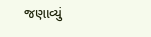જણાવ્યું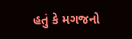હતું કે મગજનો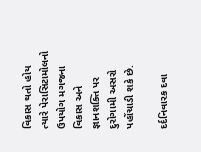વિકાસ થતો હોય ત્યારે પેરાસિટામોલનો ઉપયોગ મગજના વિકાસ અને જ્ઞાનશક્તિ પર દુરોગામી અસરો પહોંચાડી શકે છે.

દર્દનિવારક દવા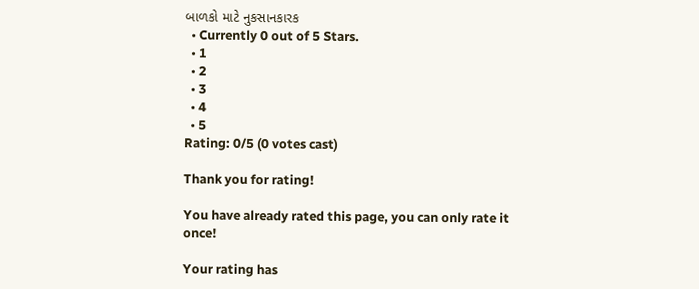બાળકો માટે નુકસાનકારક
  • Currently 0 out of 5 Stars.
  • 1
  • 2
  • 3
  • 4
  • 5
Rating: 0/5 (0 votes cast)

Thank you for rating!

You have already rated this page, you can only rate it once!

Your rating has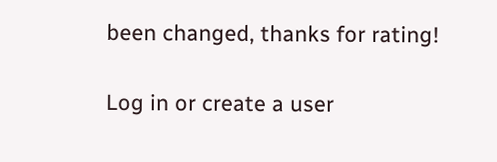been changed, thanks for rating!

Log in or create a user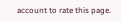account to rate this page.